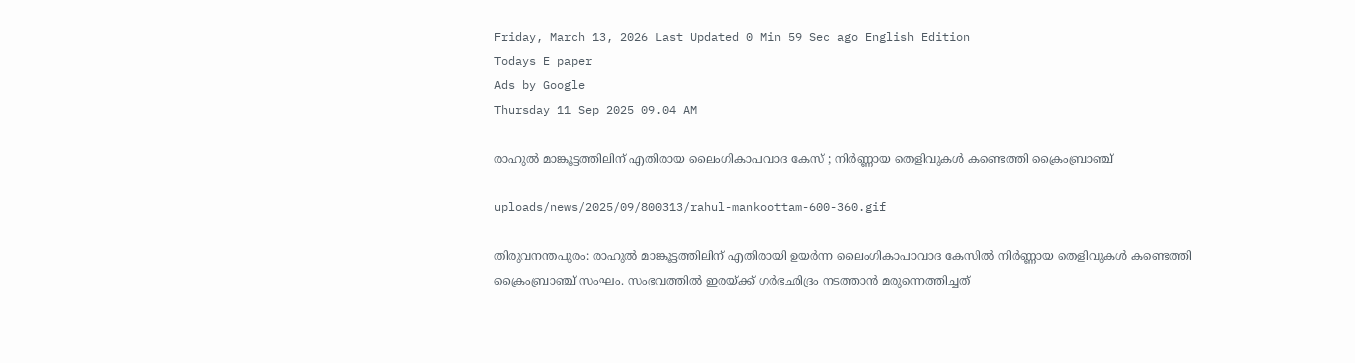Friday, March 13, 2026 Last Updated 0 Min 59 Sec ago English Edition
Todays E paper
Ads by Google
Thursday 11 Sep 2025 09.04 AM

രാഹുല്‍ മാങ്കൂട്ടത്തിലിന് എതിരായ ലൈംഗികാപവാദ കേസ് ; നിര്‍ണ്ണായ തെളിവുകള്‍ കണ്ടെത്തി ക്രൈംബ്രാഞ്ച്

uploads/news/2025/09/800313/rahul-mankoottam-600-360.gif

തിരുവനന്തപുരം: രാഹുല്‍ മാങ്കൂട്ടത്തിലിന് എതിരായി ഉയര്‍ന്ന ലൈംഗികാപാവാദ കേസില്‍ നിര്‍ണ്ണായ തെളിവുകള്‍ കണ്ടെത്തി ക്രൈംബ്രാഞ്ച് സംഘം. സംഭവത്തില്‍ ഇരയ്ക്ക് ഗര്‍ഭഛിദ്രം നടത്താന്‍ മരുന്നെത്തിച്ചത്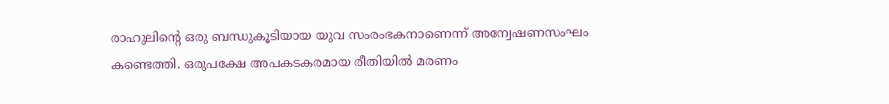രാഹുലിന്റെ ഒരു ബന്ധുകൂടിയായ യുവ സംരംഭകനാണെന്ന് അന്വേഷണസംഘം കണ്ടെത്തി. ഒരുപക്ഷേ അപകടകരമായ രീതിയില്‍ മരണം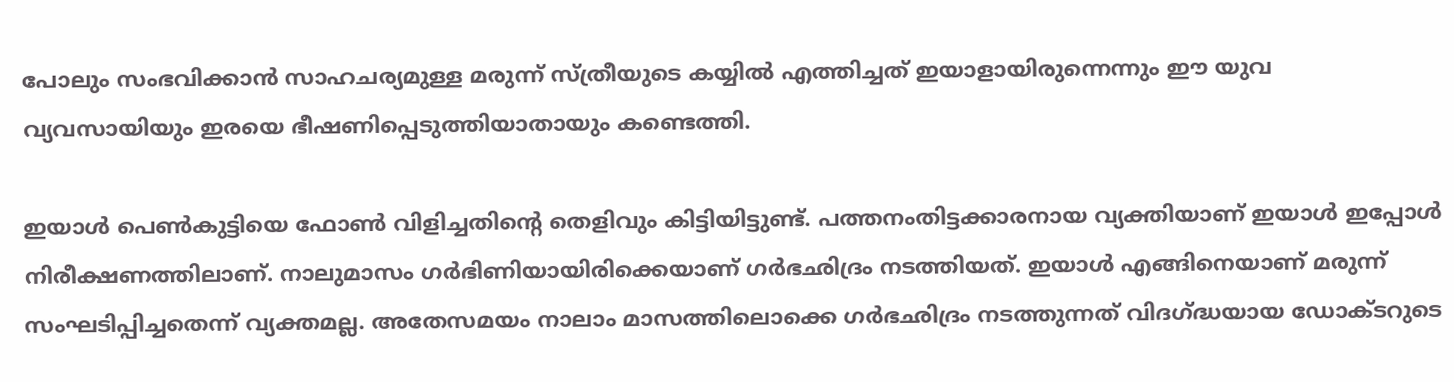പോലും സംഭവിക്കാന്‍ സാഹചര്യമുള്ള മരുന്ന് സ്ത്രീയുടെ കയ്യില്‍ എത്തിച്ചത് ഇയാളായിരുന്നെന്നും ഈ യുവ വ്യവസായിയും ഇരയെ ഭീഷണിപ്പെടുത്തിയാതായും കണ്ടെത്തി.

ഇയാള്‍ പെണ്‍കുട്ടിയെ ഫോണ്‍ വിളിച്ചതിന്റെ തെളിവും കിട്ടിയിട്ടുണ്ട്. പത്തനംതിട്ടക്കാരനായ വ്യക്തിയാണ് ഇയാള്‍ ഇപ്പോള്‍ നിരീക്ഷണത്തിലാണ്. നാലുമാസം ഗര്‍ഭിണിയായിരിക്കെയാണ് ഗര്‍ഭഛിദ്രം നടത്തിയത്. ഇയാള്‍ എങ്ങിനെയാണ് മരുന്ന് സംഘടിപ്പിച്ചതെന്ന് വ്യക്തമല്ല. അതേസമയം നാലാം മാസത്തിലൊക്കെ ഗര്‍ഭഛിദ്രം നടത്തുന്നത് വിദഗ്ദ്ധയായ ഡോക്ടറുടെ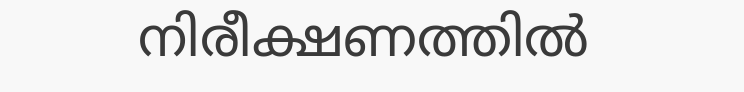നിരീക്ഷണത്തില്‍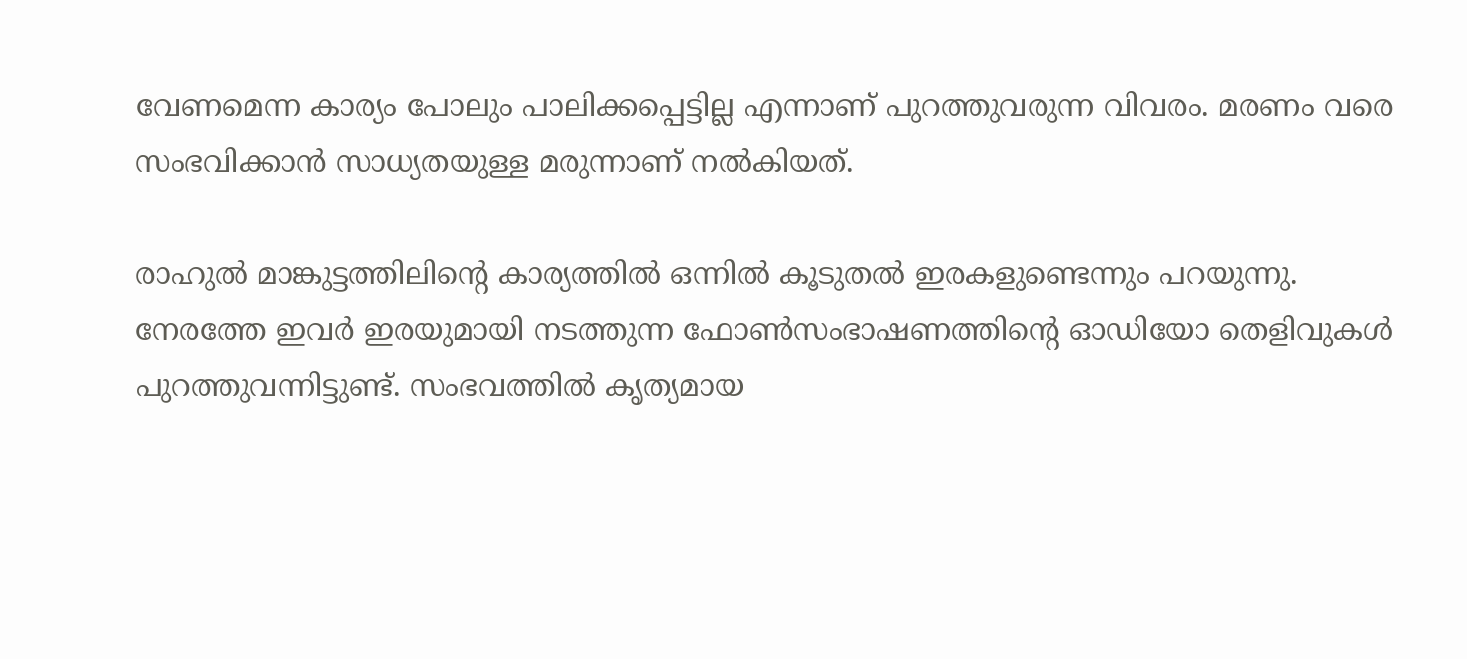വേണമെന്ന കാര്യം പോലും പാലിക്കപ്പെട്ടില്ല എന്നാണ് പുറത്തുവരുന്ന വിവരം. മരണം വരെ സംഭവിക്കാന്‍ സാധ്യതയുള്ള മരുന്നാണ് നല്‍കിയത്.

രാഹുല്‍ മാങ്കുട്ടത്തിലിന്റെ കാര്യത്തില്‍ ഒന്നില്‍ കൂടുതല്‍ ഇരകളുണ്ടെന്നും പറയുന്നു. നേരത്തേ ഇവര്‍ ഇരയുമായി നടത്തുന്ന ഫോണ്‍സംഭാഷണത്തിന്റെ ഓഡിയോ തെളിവുകള്‍ പുറത്തുവന്നിട്ടുണ്ട്. സംഭവത്തില്‍ കൃത്യമായ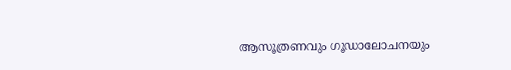ആസൂത്രണവും ഗൂഡാലോചനയും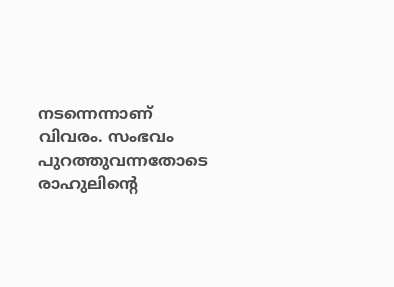നടന്നെന്നാണ് വിവരം. സംഭവം പുറത്തുവന്നതോടെ രാഹുലിന്റെ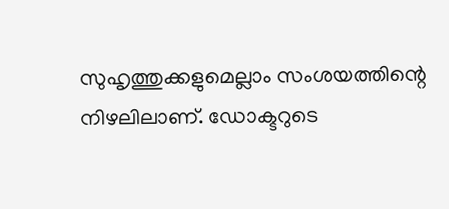സുഹൃത്തുക്കളുമെല്ലാം സംശയത്തിന്റെ നിഴലിലാണ്. ഡോക്ടറുടെ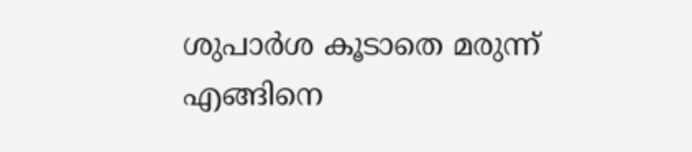ശുപാര്‍ശ കൂടാതെ മരുന്ന് എങ്ങിനെ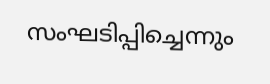സംഘടിപ്പിച്ചെന്നും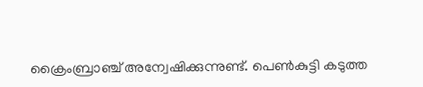ക്രൈംബ്രാഞ്ച് അന്വേഷിക്കുന്നുണ്ട്. പെണ്‍കുട്ടി കടുത്ത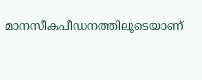മാനസീകപീഡനത്തിലൂടെയാണ്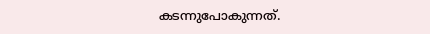കടന്നുപോകുന്നത്.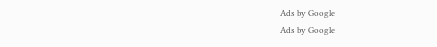Ads by Google
Ads by Google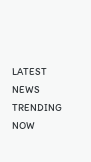LATEST NEWS
TRENDING NOW